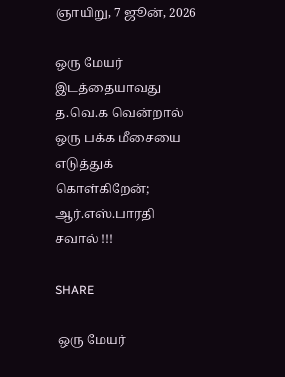ஞாயிறு, 7 ஜூன், 2026

ஒரு மேயர் இடத்தையாவது த.வெ.க வென்றால் ஒரு பக்க மீசையை எடுத்துக் கொள்கிறேன்; ஆர்.எஸ்.பாரதி சவால் !!!

SHARE

 ஒரு மேயர்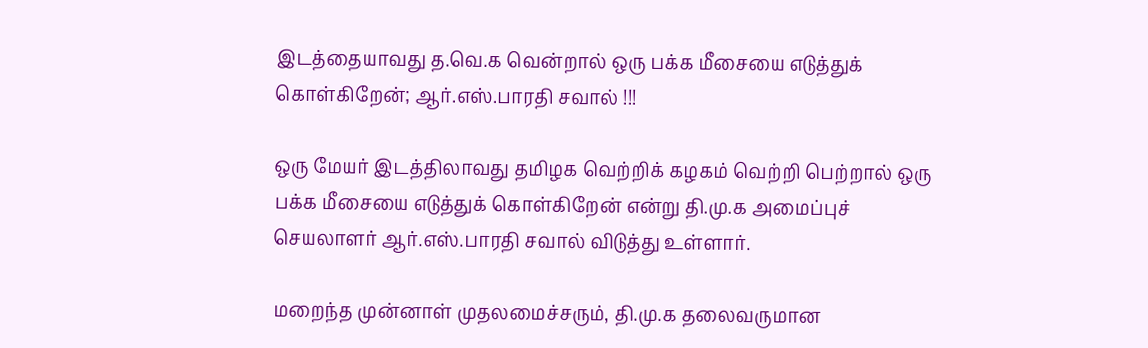இடத்தையாவது த.வெ.க வென்றால் ஒரு பக்க மீசையை எடுத்துக் கொள்கிறேன்; ஆர்.எஸ்.பாரதி சவால் !!!

ஒரு மேயர் இடத்திலாவது தமிழக வெற்றிக் கழகம் வெற்றி பெற்றால் ஒரு பக்க மீசையை எடுத்துக் கொள்கிறேன் என்று தி.மு.க அமைப்புச் செயலாளர் ஆர்.எஸ்.பாரதி சவால் விடுத்து உள்ளார்.

மறைந்த முன்னாள் முதலமைச்சரும், தி.மு.க தலைவருமான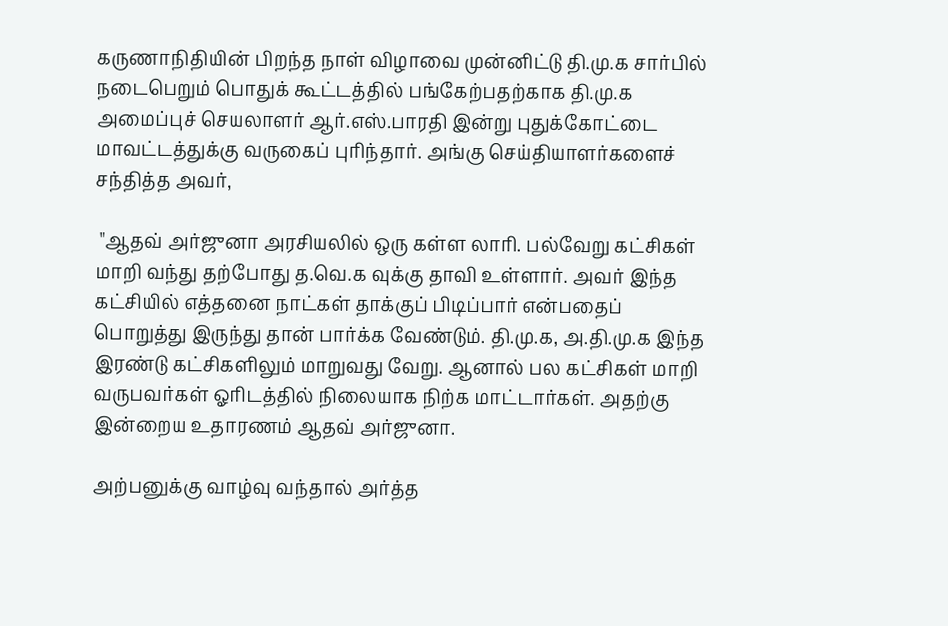கருணாநிதியின் பிறந்த நாள் விழாவை முன்னிட்டு தி.மு.க சார்பில் நடைபெறும் பொதுக் கூட்டத்தில் பங்கேற்பதற்காக தி.மு.க அமைப்புச் செயலாளர் ஆர்.எஸ்.பாரதி இன்று புதுக்கோட்டை மாவட்டத்துக்கு வருகைப் புரிந்தார். அங்கு செய்தியாளர்களைச் சந்தித்த அவர்,

 "ஆதவ் அர்ஜுனா அரசியலில் ஒரு கள்ள லாரி. பல்வேறு கட்சிகள் மாறி வந்து தற்போது த.வெ.க வுக்கு தாவி உள்ளார். அவர் இந்த கட்சியில் எத்தனை நாட்கள் தாக்குப் பிடிப்பார் என்பதைப் பொறுத்து இருந்து தான் பார்க்க வேண்டும். தி.மு.க, அ.தி.மு.க இந்த இரண்டு கட்சிகளிலும் மாறுவது வேறு. ஆனால் பல கட்சிகள் மாறி வருபவர்கள் ஓரிடத்தில் நிலையாக நிற்க மாட்டார்கள். அதற்கு இன்றைய உதாரணம் ஆதவ் அர்ஜுனா.

அற்பனுக்கு வாழ்வு வந்தால் அர்த்த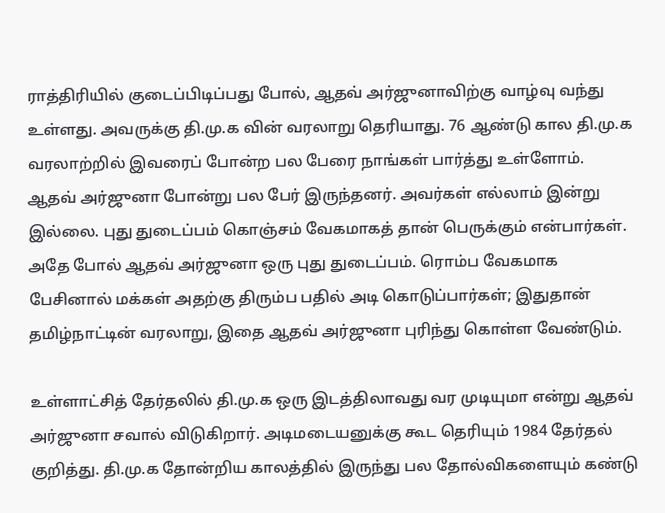ராத்திரியில் குடைப்பிடிப்பது போல், ஆதவ் அர்ஜுனாவிற்கு வாழ்வு வந்து உள்ளது. அவருக்கு தி.மு.க வின் வரலாறு தெரியாது. 76 ஆண்டு கால தி.மு.க வரலாற்றில் இவரைப் போன்ற பல பேரை நாங்கள் பார்த்து உள்ளோம். ஆதவ் அர்ஜுனா போன்று பல பேர் இருந்தனர். அவர்கள் எல்லாம் இன்று இல்லை. புது துடைப்பம் கொஞ்சம் வேகமாகத் தான் பெருக்கும் என்பார்கள். அதே போல் ஆதவ் அர்ஜுனா ஒரு புது துடைப்பம். ரொம்ப வேகமாக பேசினால் மக்கள் அதற்கு திரும்ப பதில் அடி கொடுப்பார்கள்; இதுதான் தமிழ்நாட்டின் வரலாறு, இதை ஆதவ் அர்ஜுனா புரிந்து கொள்ள வேண்டும்.

உள்ளாட்சித் தேர்தலில் தி.மு.க ஒரு இடத்திலாவது வர முடியுமா என்று ஆதவ் அர்ஜுனா சவால் விடுகிறார். அடிமடையனுக்கு கூட தெரியும் 1984 தேர்தல் குறித்து. தி.மு.க தோன்றிய காலத்தில் இருந்து பல தோல்விகளையும் கண்டு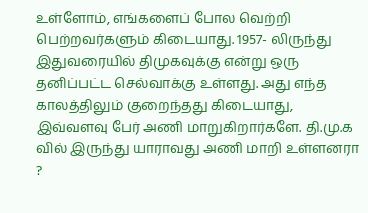உள்ளோம், எங்களைப் போல வெற்றி பெற்றவர்களும் கிடையாது. 1957- லிருந்து இதுவரையில் திமுகவுக்கு என்று ஒரு தனிப்பட்ட செல்வாக்கு உள்ளது. அது எந்த காலத்திலும் குறைந்தது கிடையாது, இவ்வளவு பேர் அணி மாறுகிறார்களே. தி.மு.க வில் இருந்து யாராவது அணி மாறி உள்ளனரா ?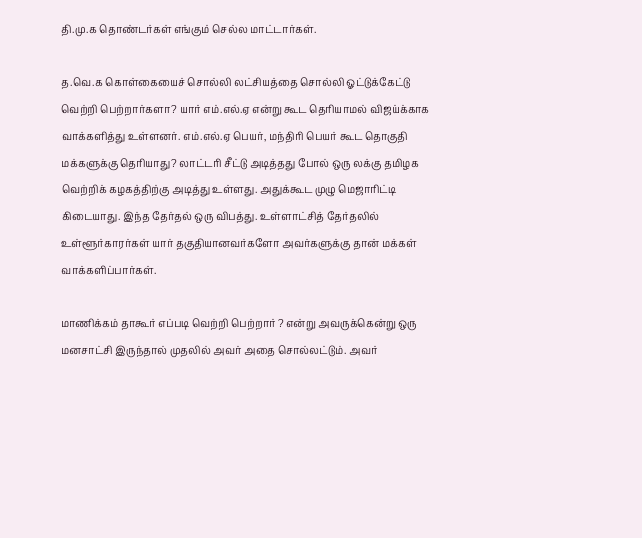தி.மு.க தொண்டர்கள் எங்கும் செல்ல மாட்டார்கள்.

த.வெ.க கொள்கையைச் சொல்லி லட்சியத்தை சொல்லி ஓட்டுக்கேட்டு வெற்றி பெற்றார்களா? யார் எம்.எல்.ஏ என்று கூட தெரியாமல் விஜய்க்காக வாக்களித்து உள்ளனர். எம்.எல்.ஏ பெயர், மந்திரி பெயர் கூட தொகுதி மக்களுக்கு தெரியாது? லாட்டரி சீட்டு அடித்தது போல் ஒரு லக்கு தமிழக வெற்றிக் கழகத்திற்கு அடித்து உள்ளது. அதுக்கூட முழு மெஜாரிட்டி கிடையாது. இந்த தேர்தல் ஒரு விபத்து. உள்ளாட்சித் தேர்தலில் உள்ளூர்காரர்கள் யார் தகுதியானவர்களோ அவர்களுக்கு தான் மக்கள் வாக்களிப்பார்கள்.

மாணிக்கம் தாகூர் எப்படி வெற்றி பெற்றார் ? என்று அவருக்கென்று ஒரு மனசாட்சி இருந்தால் முதலில் அவர் அதை சொல்லட்டும். அவர்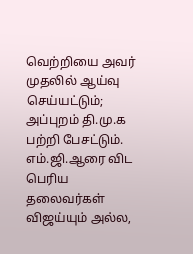வெற்றியை அவர் முதலில் ஆய்வு செய்யட்டும்; அப்புறம் தி.மு.க பற்றி பேசட்டும். எம்.ஜி.ஆரை விட பெரிய தலைவர்கள் விஜய்யும் அல்ல,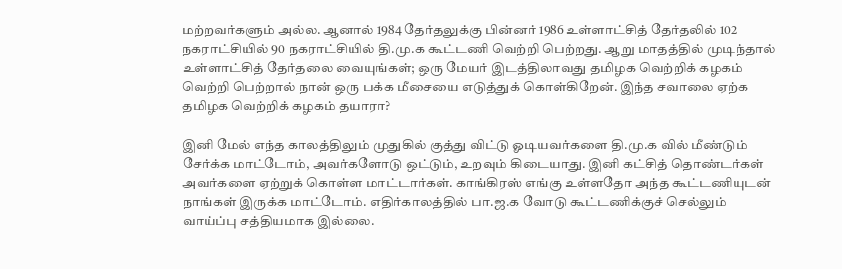மற்றவர்களும் அல்ல. ஆனால் 1984 தேர்தலுக்கு பின்னர் 1986 உள்ளாட்சித் தேர்தலில் 102 நகராட்சியில் 90 நகராட்சியில் தி.மு.க கூட்டணி வெற்றி பெற்றது. ஆறு மாதத்தில் முடிந்தால் உள்ளாட்சித் தேர்தலை வையுங்கள்; ஒரு மேயர் இடத்திலாவது தமிழக வெற்றிக் கழகம் வெற்றி பெற்றால் நான் ஒரு பக்க மீசையை எடுத்துக் கொள்கிறேன். இந்த சவாலை ஏற்க தமிழக வெற்றிக் கழகம் தயாரா?

இனி மேல் எந்த காலத்திலும் முதுகில் குத்து விட்டு ஓடியவர்களை தி.மு.க வில் மீண்டும் சேர்க்க மாட்டோம், அவர்களோடு ஒட்டும், உறவும் கிடையாது. இனி கட்சித் தொண்டர்கள் அவர்களை ஏற்றுக் கொள்ள மாட்டார்கள். காங்கிரஸ் எங்கு உள்ளதோ அந்த கூட்டணியுடன் நாங்கள் இருக்க மாட்டோம். எதிர்காலத்தில் பா.ஜ.க வோடு கூட்டணிக்குச் செல்லும் வாய்ப்பு சத்தியமாக இல்லை.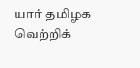யார் தமிழக வெற்றிக்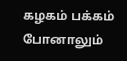கழகம் பக்கம் போனாலும்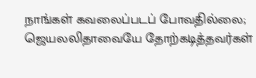நாங்கள் கவலைப்படப் போவதில்லை; ஜெயலலிதாவையே தோற்கடித்தவர்கள்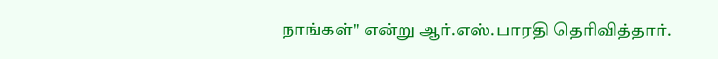நாங்கள்" என்று ஆர்.எஸ்.பாரதி தெரிவித்தார்.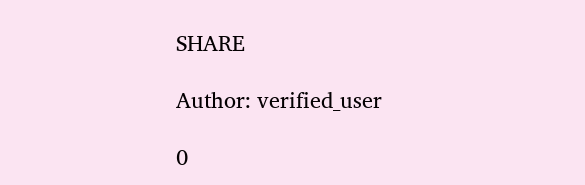SHARE

Author: verified_user

0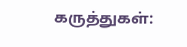கருத்துகள்: